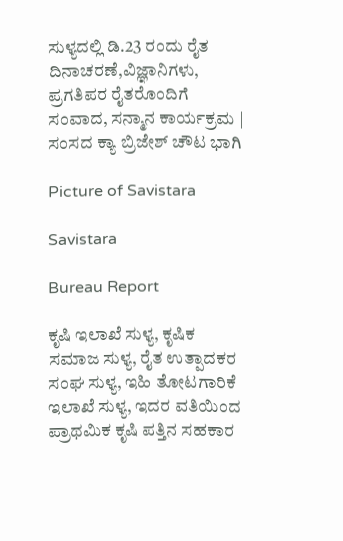ಸುಳ್ಯದಲ್ಲಿ ಡಿ.23 ರಂದು ರೈತ ದಿನಾಚರಣೆ,ವಿಜ್ಞಾನಿಗಳು, ಪ್ರಗತಿಪರ ರೈತರೊಂದಿಗೆ ಸಂವಾದ, ಸನ್ಮಾನ ಕಾರ್ಯಕ್ರಮ | ಸಂಸದ ಕ್ಯಾ ಬ್ರಿಜೇಶ್ ಚೌಟ ಭಾಗಿ

Picture of Savistara

Savistara

Bureau Report

ಕೃಷಿ ಇಲಾಖೆ ಸುಳ್ಯ, ಕೃಷಿಕ ಸಮಾಜ ಸುಳ್ಯ, ರೈತ ಉತ್ಪಾದಕರ ಸಂಘ ಸುಳ್ಯ, ಇಹಿ ತೋಟಗಾರಿಕೆ ಇಲಾಖೆ ಸುಳ್ಯ, ಇದರ ವತಿಯಿಂದ
ಪ್ರಾಥಮಿಕ ಕೃಷಿ ಪತ್ತಿನ ಸಹಕಾರ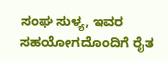ಸಂಘ ಸುಳ್ಯ, ಇವರ ಸಹಯೋಗದೊಂದಿಗೆ ರೈತ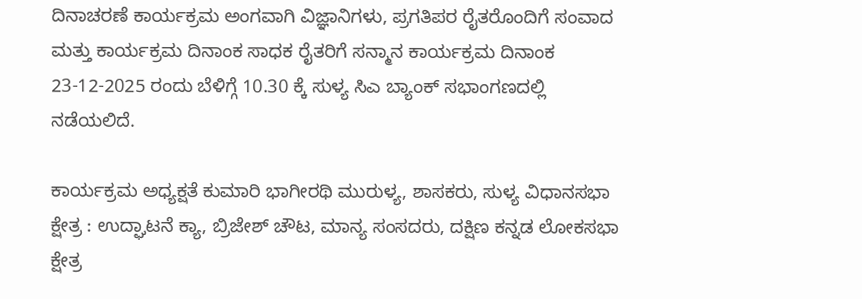ದಿನಾಚರಣೆ ಕಾರ್ಯಕ್ರಮ ಅಂಗವಾಗಿ ವಿಜ್ಞಾನಿಗಳು, ಪ್ರಗತಿಪರ ರೈತರೊಂದಿಗೆ ಸಂವಾದ ಮತ್ತು ಕಾರ್ಯಕ್ರಮ ದಿನಾಂಕ ಸಾಧಕ ರೈತರಿಗೆ ಸನ್ಮಾನ ಕಾರ್ಯಕ್ರಮ ದಿನಾಂಕ 23-12-2025 ರಂದು ಬೆಳಿಗ್ಗೆ 10.30 ಕ್ಕೆ ಸುಳ್ಯ ಸಿಎ ಬ್ಯಾಂಕ್ ಸಭಾಂಗಣದಲ್ಲಿ ನಡೆಯಲಿದೆ.

ಕಾರ್ಯಕ್ರಮ ಅಧ್ಯಕ್ಷತೆ ಕುಮಾರಿ ಭಾಗೀರಥಿ ಮುರುಳ್ಯ, ಶಾಸಕರು, ಸುಳ್ಯ ವಿಧಾನಸಭಾ ಕ್ಷೇತ್ರ : ಉದ್ಘಾಟನೆ ಕ್ಯಾ, ಬ್ರಿಜೇಶ್ ಚೌಟ, ಮಾನ್ಯ ಸಂಸದರು, ದಕ್ಷಿಣ ಕನ್ನಡ ಲೋಕಸಭಾ ಕ್ಷೇತ್ರ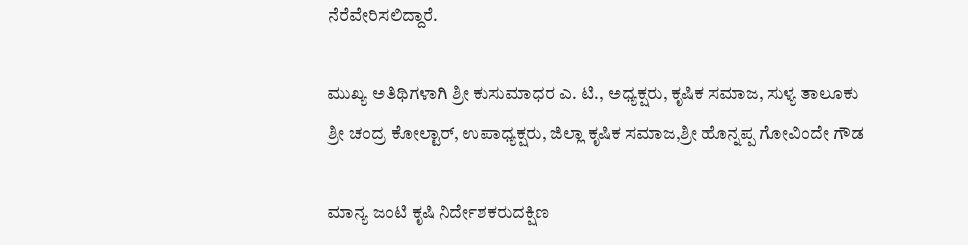ನೆರೆವೇರಿಸಲಿದ್ದಾರೆ.

ಮುಖ್ಯ ಅತಿಥಿಗಳಾಗಿ ಶ್ರೀ ಕುಸುಮಾಧರ ಎ. ಟಿ., ಅಧ್ಯಕ್ಷರು, ಕೃಷಿಕ ಸಮಾಜ, ಸುಳ್ಯ ತಾಲೂಕು
ಶ್ರೀ ಚಂದ್ರ ಕೋಲ್ಟಾರ್, ಉಪಾಧ್ಯಕ್ಷರು, ಜಿಲ್ಲಾ ಕೃಷಿಕ ಸಮಾಜ,ಶ್ರೀ ಹೊನ್ನಪ್ಪ ಗೋವಿಂದೇ ಗೌಡ

ಮಾನ್ಯ ಜಂಟಿ ಕೃಷಿ ನಿರ್ದೇಶಕರುದಕ್ಷಿಣ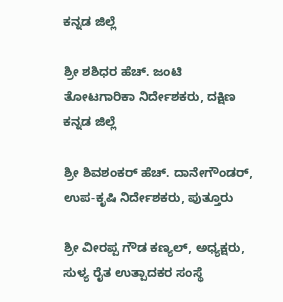ಕನ್ನಡ ಜಿಲ್ಲೆ

ಶ್ರೀ ಶಶಿಧರ ಹೆಚ್. ಜಂಟಿ ತೋಟಗಾರಿಕಾ ನಿರ್ದೇಶಕರು, ದಕ್ಷಿಣ ಕನ್ನಡ ಜಿಲ್ಲೆ

ಶ್ರೀ ಶಿವಶಂಕರ್ ಹೆಚ್. ದಾನೇಗೌಂಡರ್, ಉಪ-ಕೃಷಿ ನಿರ್ದೇಶಕರು, ಪುತ್ತೂರು

ಶ್ರೀ ವೀರಪ್ಪ ಗೌಡ ಕಣ್ಯಲ್, ಅಧ್ಯಕ್ಷರು, ಸುಳ್ಯ ರೈತ ಉತ್ಪಾದಕರ ಸಂಸ್ಥೆ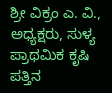ಶ್ರೀ ವಿಕ್ರಂ ಎ. ವಿ., ಅಧ್ಯಕ್ಷರು, ಸುಳ್ಯ ಪ್ರಾಥಮಿಕ ಕೃಷಿ ಪತ್ತಿನ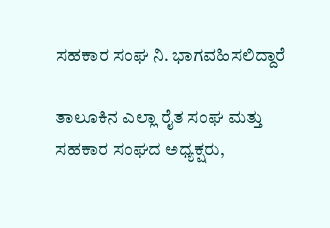ಸಹಕಾರ ಸಂಘ ನಿ. ಭಾಗವಹಿಸಲಿದ್ದಾರೆ

ತಾಲೂಕಿನ ಎಲ್ಲಾ ರೈತ ಸಂಘ ಮತ್ತು ಸಹಕಾರ ಸಂಘದ ಅಧ್ಯಕ್ಷರು,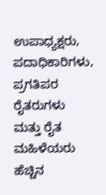ಉಪಾಧ್ಯಕ್ಷರು, ಪದಾಧಿಕಾರಿಗಳು, ಪ್ರಗತಿಪರ ರೈತರುಗಳು ಮತ್ತು ರೈತ ಮಹಿಳೆಯರು ಹೆಚ್ಚಿನ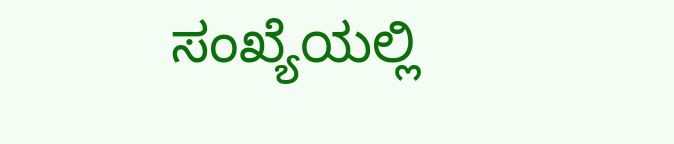ಸಂಖ್ಯೆಯಲ್ಲಿ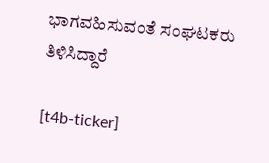ಭಾಗವಹಿಸುವಂತೆ ಸಂಘಟಕರು ತಿಳಿಸಿದ್ದಾರೆ

[t4b-ticker]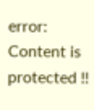error: Content is protected !!